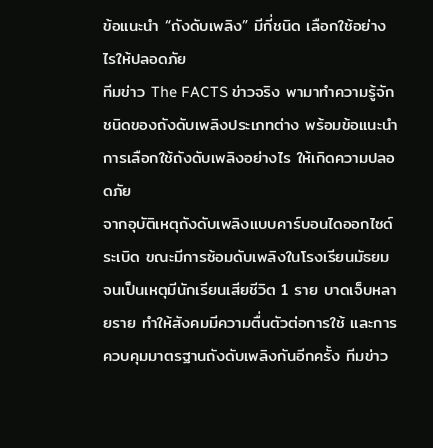ข้อแนะนำ “ถังดับเพลิง” มีกี่ชนิด เลือกใช้อย่างไรให้ปลอดภัย
ทีมข่าว The FACTS ข่าวจริง พามาทำความรู้จักชนิดของถังดับเพลิงประเภทต่าง พร้อมข้อแนะนำการเลือกใช้ถังดับเพลิงอย่างไร ให้เกิดความปลอดภัย
จากอุบัติเหตุถังดับเพลิงแบบคาร์บอนไดออกไซด์ระเบิด ขณะมีการซ้อมดับเพลิงในโรงเรียนมัธยม จนเป็นเหตุมีนักเรียนเสียชีวิต 1 ราย บาดเจ็บหลายราย ทำให้สังคมมีความตื่นตัวต่อการใช้ และการควบคุมมาตรฐานถังดับเพลิงกันอีกครั้ง ทีมข่าว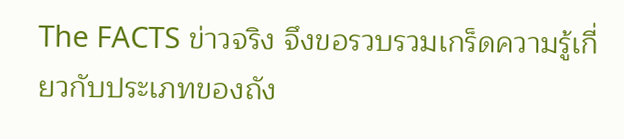The FACTS ข่าวจริง จึงขอรวบรวมเกร็ดความรู้เกี่ยวกับประเภทของถัง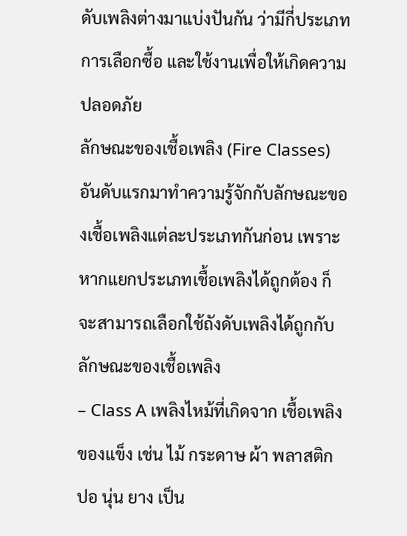ดับเพลิงต่างมาแบ่งปันกัน ว่ามีกี่ประเภท การเลือกซื้อ และใช้งานเพื่อให้เกิดความปลอดภัย
ลักษณะของเชื้อเพลิง (Fire Classes)
อันดับแรกมาทำความรู้จักกับลักษณะของเชื้อเพลิงแต่ละประเภทกันก่อน เพราะหากแยกประเภทเชื้อเพลิงได้ถูกต้อง ก็จะสามารถเลือกใช้ถังดับเพลิงได้ถูกกับลักษณะของเชื้อเพลิง
– Class A เพลิงไหม้ที่เกิดจาก เชื้อเพลิงของแข็ง เช่น ไม้ กระดาษ ผ้า พลาสติก ปอ นุ่น ยาง เป็น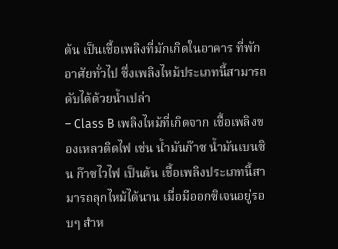ต้น เป็นเชื้อเพลิงที่มักเกิดในอาคาร ที่พักอาศัยทั่วไป ซึ่งเพลิงไหม้ประเภทนี้สามารถดับได้ด้วยน้ำเปล่า
– Class B เพลิงไหม้ที่เกิดจาก เชื้อเพลิงของเหลวติดไฟ เช่น น้ำมันก๊าซ น้ำมันเบนซิน ก๊าซไวไฟ เป็นต้น เชื้อเพลิงประเภทนี้สามารถลุกไหม้ได้นาน เมื่อมีออกซิเจนอยู่รอบๆ สำห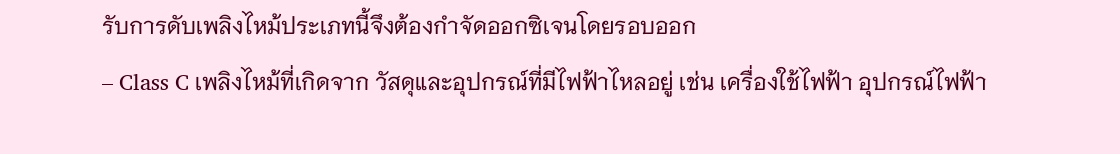รับการดับเพลิงไหม้ประเภทนี้จึงต้องกำจัดออกซิเจนโดยรอบออก
– Class C เพลิงไหม้ที่เกิดจาก วัสดุและอุปกรณ์ที่มีไฟฟ้าไหลอยู่ เช่น เครื่องใช้ไฟฟ้า อุปกรณ์ไฟฟ้า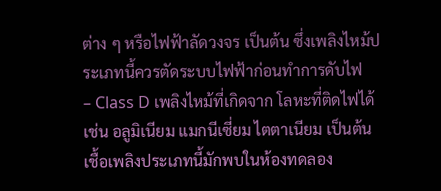ต่าง ๆ หรือไฟฟ้าลัดวงจร เป็นต้น ซึ่งเพลิงไหม้ประเภทนี้ควรตัดระบบไฟฟ้าก่อนทำการดับไฟ
– Class D เพลิงไหม้ที่เกิดจาก โลหะที่ติดไฟได้ เช่น อลูมิเนียม แมกนีเซี่ยม ไตตาเนียม เป็นต้น เชื้อเพลิงประเภทนี้มักพบในห้องทดลอง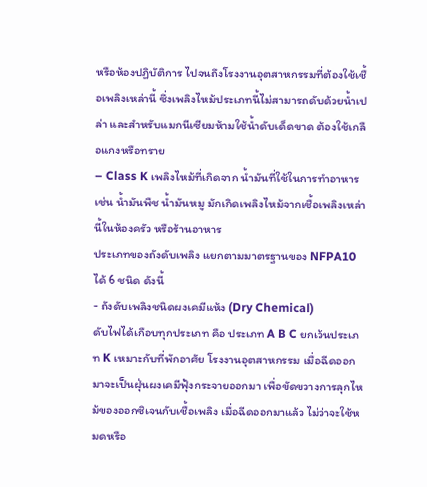หรือห้องปฏิบัติการ ไปจนถึงโรงงานอุตสาหกรรมที่ต้องใช้เชื้อเพลิงเหล่านี้ ซึ่งเพลิงไหม้ประเภทนี้ไม่สามารถดับด้วยน้ำเปล่า และสำหรับแมกนีเซียมห้ามใช้น้ำดับเด็ดขาด ต้องใช้เกลือแกงหรือทราย
– Class K เพลิงไหม้ที่เกิดจาก น้ำมันที่ใช้ในการทำอาหาร เช่น น้ำมันพืช น้ำมันหมู มักเกิดเพลิงไหม้จากเชื้อเพลิงเหล่านี้ในห้องครัว หรือร้านอาหาร
ประเภทของถังดับเพลิง แยกตามมาตรฐานของ NFPA10 ได้ 6 ชนิด ดังนี้
- ถังดับเพลิงชนิดผงเคมีแห้ง (Dry Chemical)
ดับไฟได้เกือบทุกประเภท คือ ประเภท A B C ยกเว้นประเภท K เหมาะกับที่พักอาศัย โรงงานอุตสาหกรรม เมื่อฉีดออกมาจะเป็นฝุ่นผงเคมีฟุ้งกระจายออกมา เพื่อขัดขวางการลุกไหม้ของออกซิเจนกับเชื้อเพลิง เมื่อฉีดออกมาแล้ว ไม่ว่าจะใช้หมดหรือ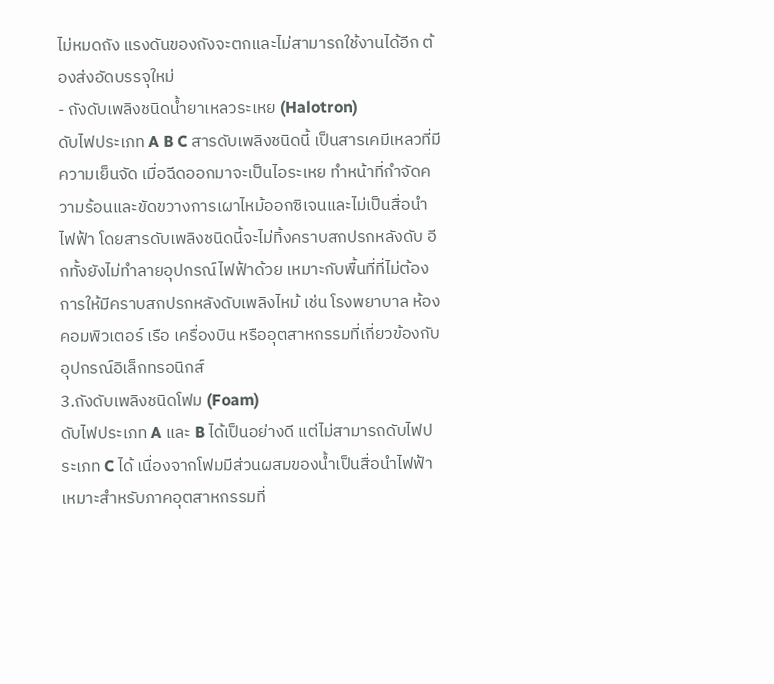ไม่หมดถัง แรงดันของถังจะตกและไม่สามารถใช้งานได้อีก ต้องส่งอัดบรรจุใหม่
- ถังดับเพลิงชนิดน้ำยาเหลวระเหย (Halotron)
ดับไฟประเภท A B C สารดับเพลิงชนิดนี้ เป็นสารเคมีเหลวที่มีความเย็นจัด เมื่อฉีดออกมาจะเป็นไอระเหย ทำหน้าที่กำจัดความร้อนและขัดขวางการเผาไหม้ออกซิเจนและไม่เป็นสื่อนำไฟฟ้า โดยสารดับเพลิงชนิดนี้จะไม่ทิ้งคราบสกปรกหลังดับ อีกทั้งยังไม่ทำลายอุปกรณ์ไฟฟ้าด้วย เหมาะกับพื้นที่ที่ไม่ต้องการให้มีคราบสกปรกหลังดับเพลิงไหม้ เช่น โรงพยาบาล ห้องคอมพิวเตอร์ เรือ เครื่องบิน หรืออุตสาหกรรมที่เกี่ยวข้องกับอุปกรณ์อิเล็กทรอนิกส์
3.ถังดับเพลิงชนิดโฟม (Foam)
ดับไฟประเภท A และ B ได้เป็นอย่างดี แต่ไม่สามารถดับไฟประเภท C ได้ เนื่องจากโฟมมีส่วนผสมของน้ำเป็นสื่อนำไฟฟ้า เหมาะสำหรับภาคอุตสาหกรรมที่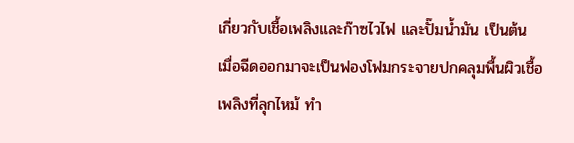เกี่ยวกับเชื้อเพลิงและก๊าซไวไฟ และปั๊มน้ำมัน เป็นต้น เมื่อฉีดออกมาจะเป็นฟองโฟมกระจายปกคลุมพื้นผิวเชื้อเพลิงที่ลุกไหม้ ทำ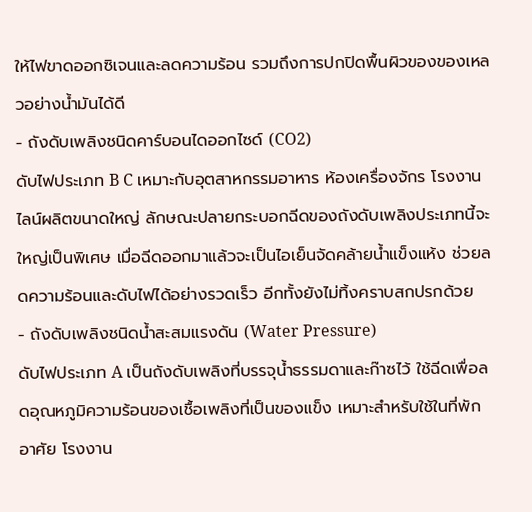ให้ไฟขาดออกซิเจนและลดความร้อน รวมถึงการปกปิดพื้นผิวของของเหลวอย่างน้ำมันได้ดี
- ถังดับเพลิงชนิดคาร์บอนไดออกไซด์ (CO2)
ดับไฟประเภท B C เหมาะกับอุตสาหกรรมอาหาร ห้องเครื่องจักร โรงงานไลน์ผลิตขนาดใหญ่ ลักษณะปลายกระบอกฉีดของถังดับเพลิงประเภทนี้จะใหญ่เป็นพิเศษ เมื่อฉีดออกมาแล้วจะเป็นไอเย็นจัดคล้ายน้ำแข็งแห้ง ช่วยลดความร้อนและดับไฟได้อย่างรวดเร็ว อีกทั้งยังไม่ทิ้งคราบสกปรกด้วย
- ถังดับเพลิงชนิดน้ำสะสมแรงดัน (Water Pressure)
ดับไฟประเภท A เป็นถังดับเพลิงที่บรรจุน้ำธรรมดาและก๊าซไว้ ใช้ฉีดเพื่อลดอุณหภูมิความร้อนของเชื้อเพลิงที่เป็นของแข็ง เหมาะสำหรับใช้ในที่พักอาศัย โรงงาน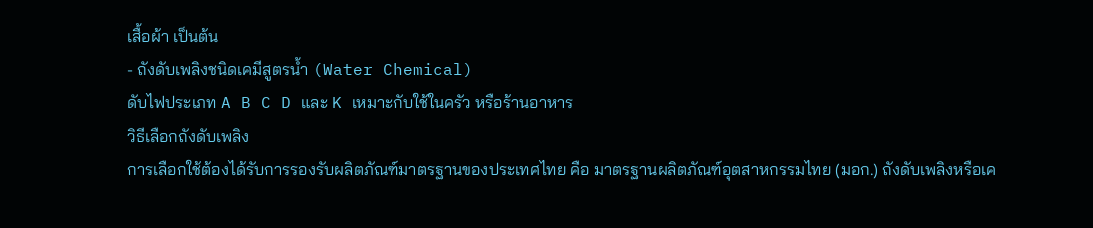เสื้อผ้า เป็นต้น
- ถังดับเพลิงชนิดเคมีสูตรน้ำ (Water Chemical)
ดับไฟประเภท A B C D และ K เหมาะกับใช้ในครัว หรือร้านอาหาร
วิธีเลือกถังดับเพลิง
การเลือกใช้ต้องได้รับการรองรับผลิตภัณฑ์มาตรฐานของประเทศไทย คือ มาตรฐานผลิตภัณฑ์อุตสาหกรรมไทย (มอก.) ถังดับเพลิงหรือเค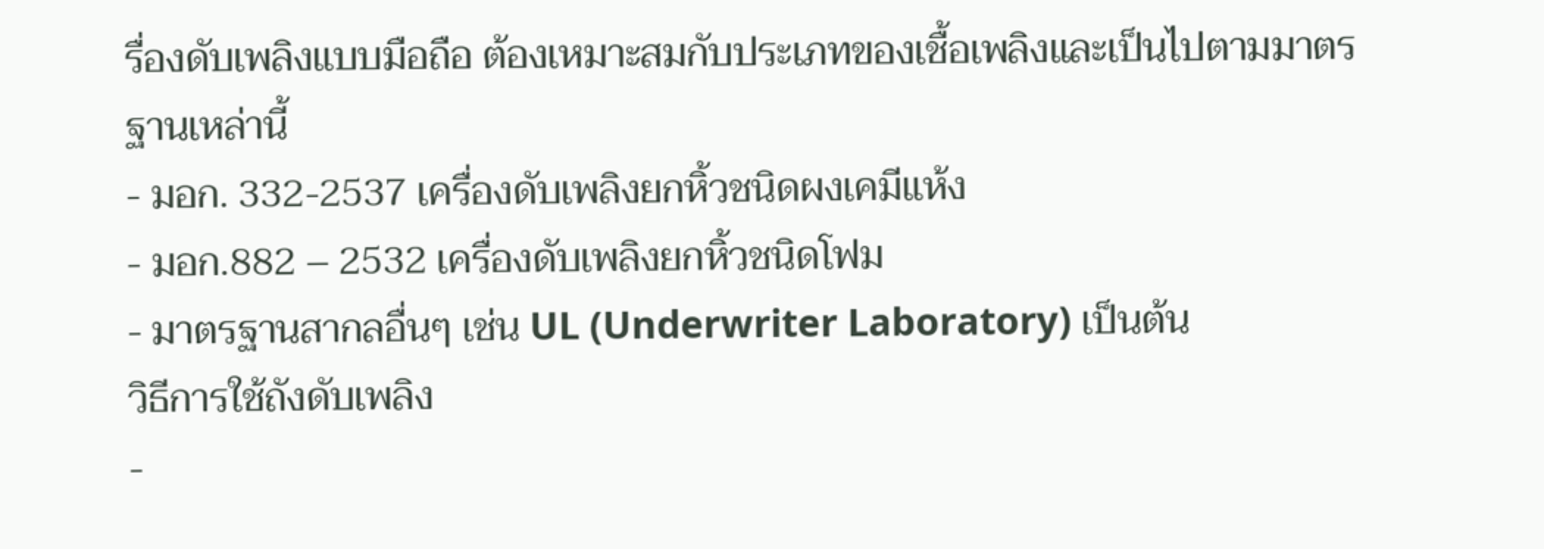รื่องดับเพลิงแบบมือถือ ต้องเหมาะสมกับประเภทของเชื้อเพลิงและเป็นไปตามมาตรฐานเหล่านี้
- มอก. 332-2537 เครื่องดับเพลิงยกหิ้วชนิดผงเคมีแห้ง
- มอก.882 – 2532 เครื่องดับเพลิงยกหิ้วชนิดโฟม
- มาตรฐานสากลอื่นๆ เช่น UL (Underwriter Laboratory) เป็นต้น
วิธีการใช้ถังดับเพลิง
-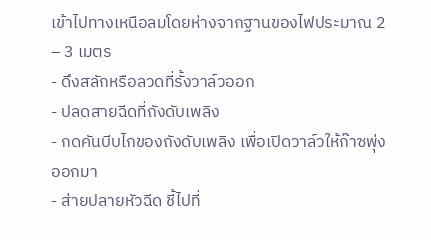เข้าไปทางเหนือลมโดยห่างจากฐานของไฟประมาณ 2 – 3 เมตร
- ดึงสลักหรือลวดที่รั้งวาล์วออก
- ปลดสายฉีดที่ถังดับเพลิง
- กดคันบีบไกของถังดับเพลิง เพื่อเปิดวาล์วให้ก๊าซพุ่งออกมา
- ส่ายปลายหัวฉีด ชี้ไปที่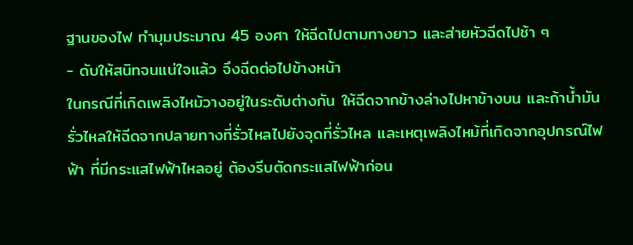ฐานของไฟ ทำมุมประมาณ 45 องศา ให้ฉีดไปตามทางยาว และส่ายหัวฉีดไปช้า ๆ
- ดับให้สนิทจนแน่ใจแล้ว จึงฉีดต่อไปข้างหน้า
ในกรณีที่เกิดเพลิงไหม้วางอยู่ในระดับต่างกัน ให้ฉีดจากข้างล่างไปหาข้างบน และถ้าน้ำมันรั่วไหลให้ฉีดจากปลายทางที่รั่วไหลไปยังจุดที่รั่วไหล และเหตุเพลิงไหม้ที่เกิดจากอุปกรณ์ไฟฟ้า ที่มีกระแสไฟฟ้าไหลอยู่ ต้องรีบตัดกระแสไฟฟ้าก่อน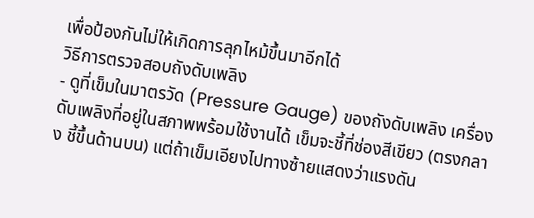เพื่อป้องกันไม่ให้เกิดการลุกไหม้ขึ้นมาอีกได้
วิธีการตรวจสอบถังดับเพลิง
- ดูที่เข็มในมาตรวัด (Pressure Gauge) ของถังดับเพลิง เครื่องดับเพลิงที่อยู่ในสภาพพร้อมใช้งานได้ เข็มจะชี้ที่ช่องสีเขียว (ตรงกลาง ชี้ขึ้นด้านบน) แต่ถ้าเข็มเอียงไปทางซ้ายแสดงว่าแรงดัน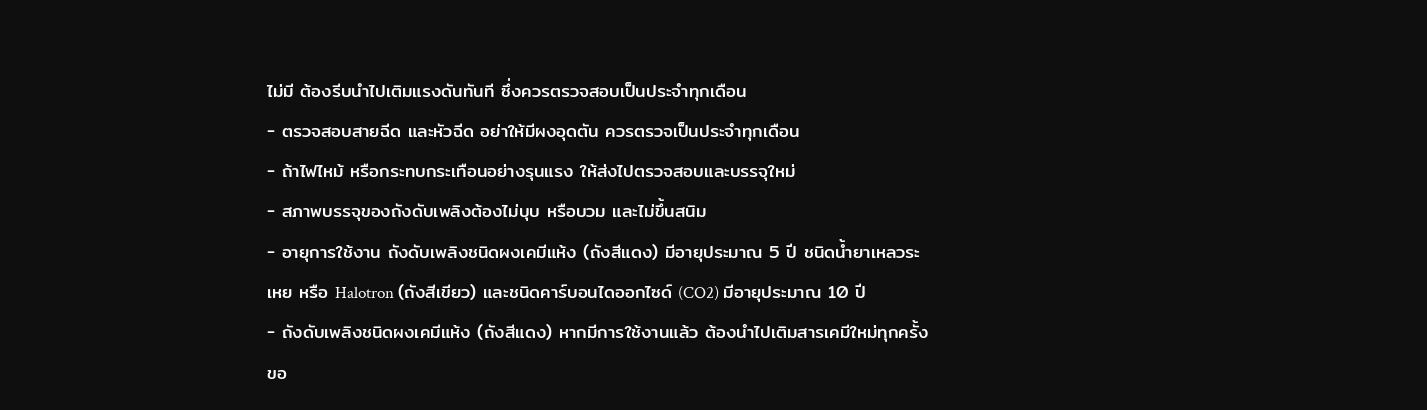ไม่มี ต้องรีบนำไปเติมแรงดันทันที ซึ่งควรตรวจสอบเป็นประจำทุกเดือน
- ตรวจสอบสายฉีด และหัวฉีด อย่าให้มีผงอุดตัน ควรตรวจเป็นประจำทุกเดือน
- ถ้าไฟไหม้ หรือกระทบกระเทือนอย่างรุนแรง ให้ส่งไปตรวจสอบและบรรจุใหม่
- สภาพบรรจุของถังดับเพลิงต้องไม่บุบ หรือบวม และไม่ขึ้นสนิม
- อายุการใช้งาน ถังดับเพลิงชนิดผงเคมีแห้ง (ถังสีแดง) มีอายุประมาณ 5 ปี ชนิดน้ำยาเหลวระเหย หรือ Halotron (ถังสีเขียว) และชนิดคาร์บอนไดออกไซด์ (CO2) มีอายุประมาณ 10 ปี
- ถังดับเพลิงชนิดผงเคมีแห้ง (ถังสีแดง) หากมีการใช้งานแล้ว ต้องนำไปเติมสารเคมีใหม่ทุกครั้ง
ขอ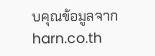บคุณข้อมูลจาก harn.co.th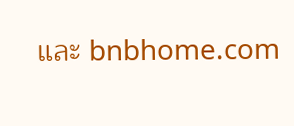และ bnbhome.com